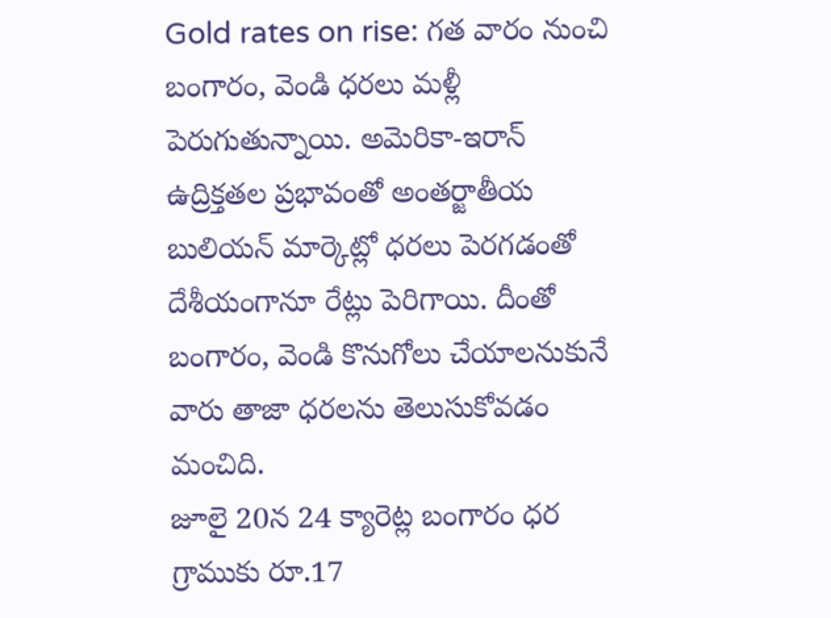Gold rates on rise: గత వారం నుంచి బంగారం, వెండి ధరలు మళ్లీ పెరుగుతున్నాయి. అమెరికా-ఇరాన్ ఉద్రిక్తతల ప్రభావంతో అంతర్జాతీయ బులియన్ మార్కెట్లో ధరలు పెరగడంతో దేశీయంగానూ రేట్లు పెరిగాయి. దీంతో బంగారం, వెండి కొనుగోలు చేయాలనుకునే వారు తాజా ధరలను తెలుసుకోవడం మంచిది.
జూలై 20న 24 క్యారెట్ల బంగారం ధర గ్రాముకు రూ.17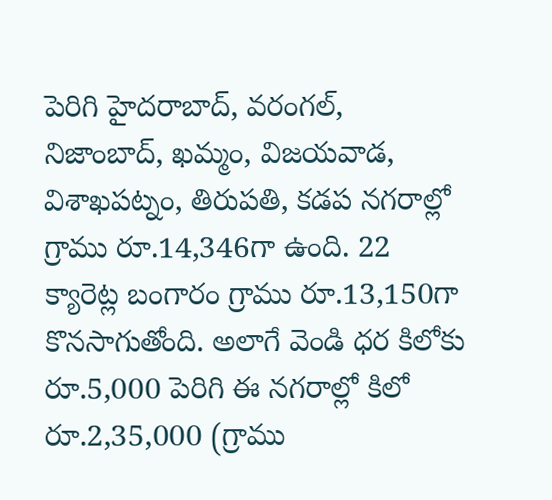పెరిగి హైదరాబాద్, వరంగల్, నిజాంబాద్, ఖమ్మం, విజయవాడ, విశాఖపట్నం, తిరుపతి, కడప నగరాల్లో గ్రాము రూ.14,346గా ఉంది. 22 క్యారెట్ల బంగారం గ్రాము రూ.13,150గా కొనసాగుతోంది. అలాగే వెండి ధర కిలోకు రూ.5,000 పెరిగి ఈ నగరాల్లో కిలో రూ.2,35,000 (గ్రాము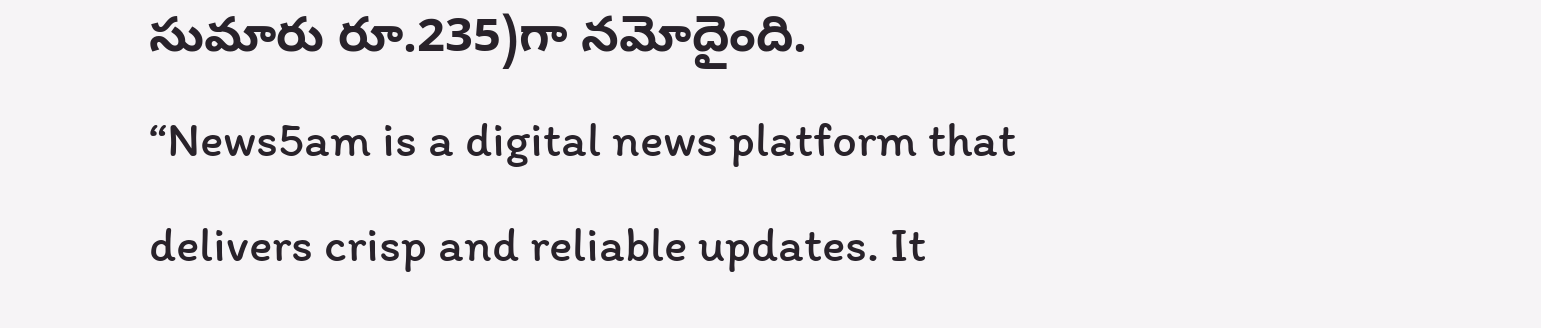సుమారు రూ.235)గా నమోదైంది.
“News5am is a digital news platform that delivers crisp and reliable updates. It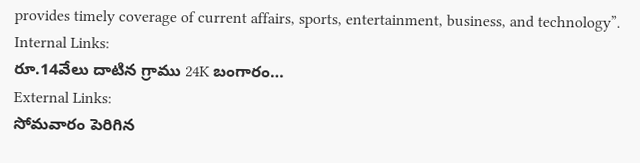provides timely coverage of current affairs, sports, entertainment, business, and technology”.
Internal Links:
రూ.14వేలు దాటిన గ్రాము 24K బంగారం…
External Links:
సోమవారం పెరిగిన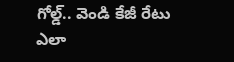గోల్డ్.. వెండి కేజీ రేటు ఎలా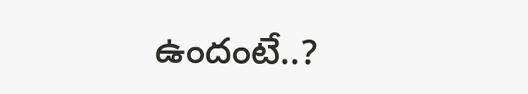ఉందంటే..?